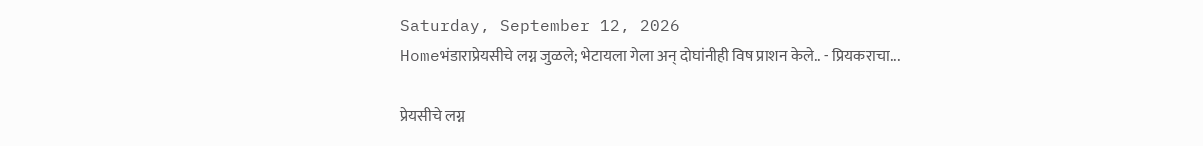Saturday, September 12, 2026
Homeभंडाराप्रेयसीचे लग्न जुळले; भेटायला गेला अन् दोघांनीही विष प्राशन केले.. - प्रियकराचा...

प्रेयसीचे लग्न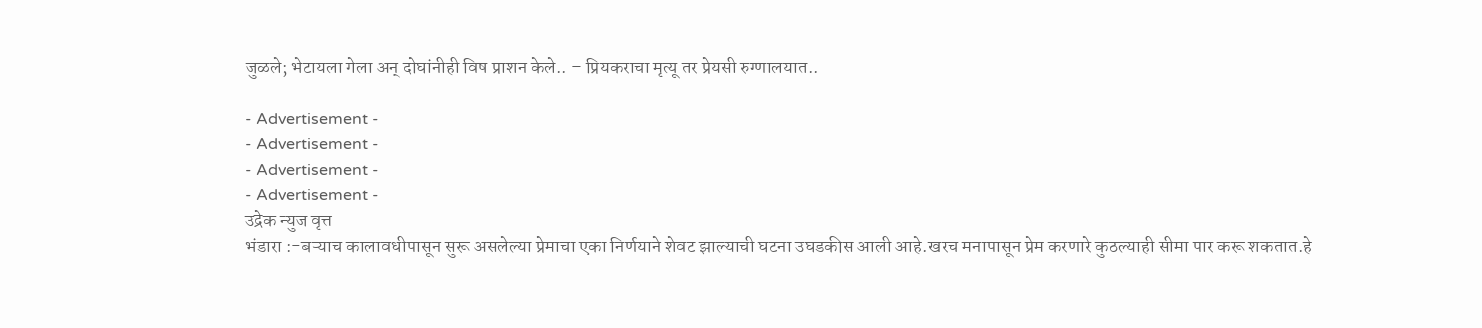जुळले; भेटायला गेला अन् दोघांनीही विष प्राशन केले.. – प्रियकराचा मृत्यू तर प्रेयसी रुग्णालयात..

- Advertisement -
- Advertisement -
- Advertisement -
- Advertisement -
उद्रेक न्युज वृत्त
भंडारा :-बऱ्याच कालावधीपासून सुरू असलेल्या प्रेमाचा एका निर्णयाने शेवट झाल्याची घटना उघडकीस आली आहे.खरच मनापासून प्रेम करणारे कुठल्याही सीमा पार करू शकतात.हे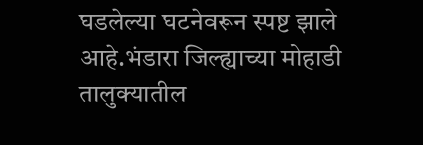घडलेल्या घटनेवरून स्पष्ट झाले आहे.भंडारा जिल्ह्याच्या मोहाडी तालुक्यातील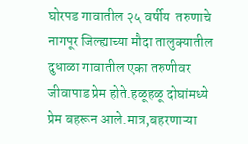घोरपड गावातील २५ वर्षीय  तरुणाचे नागपूर जिल्ह्याच्या मौदा तालुक्यातील दुधाळा गावातील एका तरुणीवर जीवापाड प्रेम होते.हळूहळू दोघांमध्ये प्रेम बहरून आले.मात्र,बहरणाऱ्या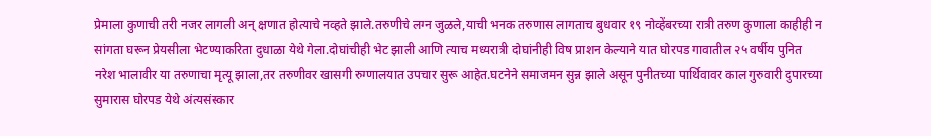प्रेमाला कुणाची तरी नजर लागली अन् क्षणात होत्याचे नव्हते झाले.तरुणीचे लग्न जुळले,याची भनक तरुणास लागताच बुधवार १९ नोव्हेंबरच्या रात्री तरुण कुणाला काहीही न सांगता घरून प्रेयसीला भेटण्याकरिता दुधाळा येथे गेला.दोघांचीही भेट झाली आणि त्याच मध्यरात्री दोघांनीही विष प्राशन केल्याने यात घोरपड गावातील २५ वर्षीय पुनित नरेश भालावीर या तरुणाचा मृत्यू झाला,तर तरुणीवर खासगी रुग्णालयात उपचार सुरू आहेत.घटनेने समाजमन सुन्न झाले असून पुनीतच्या पार्थिवावर काल गुरुवारी दुपारच्या सुमारास घोरपड येथे अंत्यसंस्कार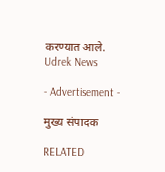करण्यात आले.
Udrek News

- Advertisement -

मुख्य संपादक

RELATED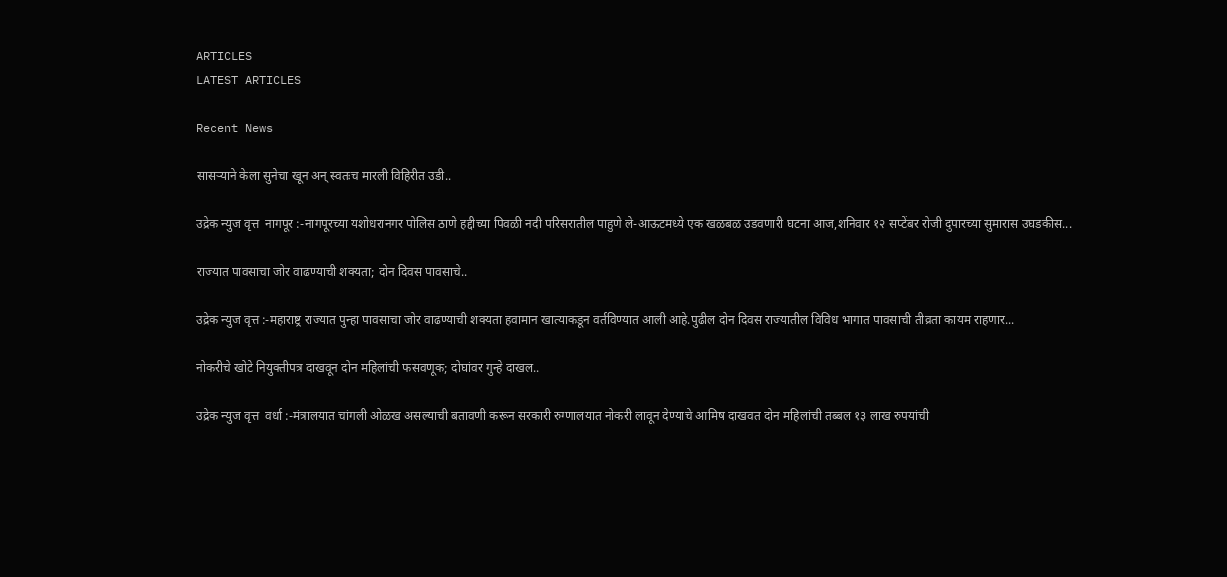ARTICLES
LATEST ARTICLES

Recent News

सासऱ्याने केला सुनेचा खून अन् स्वतःच मारली विहिरीत उडी..

उद्रेक न्युज वृत्त  नागपूर :-नागपूरच्या यशोधरानगर पोलिस ठाणे हद्दीच्या पिवळी नदी परिसरातील पाहुणे ले-आऊटमध्ये एक खळबळ उडवणारी घटना आज,शनिवार १२ सप्टेंबर रोजी दुपारच्या सुमारास उघडकीस...

राज्यात पावसाचा जोर वाढण्याची शक्यता; दोन दिवस पावसाचे..

उद्रेक न्युज वृत्त :-महाराष्ट्र राज्यात पुन्हा पावसाचा जोर वाढण्याची शक्यता हवामान खात्याकडून वर्तविण्यात आली आहे.पुढील दोन दिवस राज्यातील विविध भागात पावसाची तीव्रता कायम राहणार...

नोकरीचे खोटे नियुक्तीपत्र दाखवून दोन महिलांची फसवणूक; दोघांवर गुन्हे दाखल..

उद्रेक न्युज वृत्त  वर्धा :-मंत्रालयात चांगली ओळख असल्याची बतावणी करून सरकारी रुग्णालयात नोकरी लावून देण्याचे आमिष दाखवत दोन महिलांची तब्बल १३ लाख रुपयांची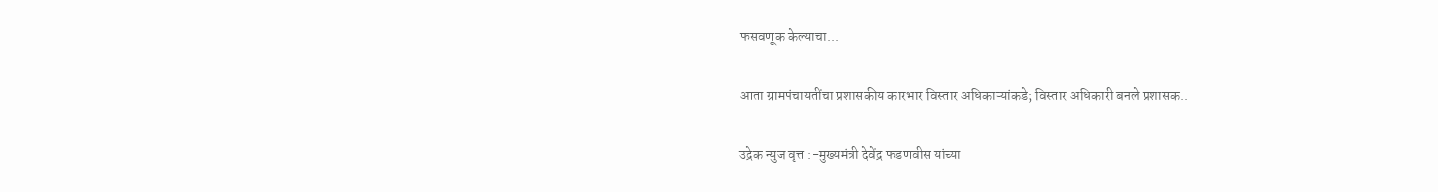फसवणूक केल्याचा...

आता ग्रामपंचायतींचा प्रशासकीय कारभार विस्तार अधिकाऱ्यांकडे; विस्तार अधिकारी बनले प्रशासक..

उद्रेक न्युज वृत्त :-मुख्यमंत्री देवेंद्र फडणवीस यांच्या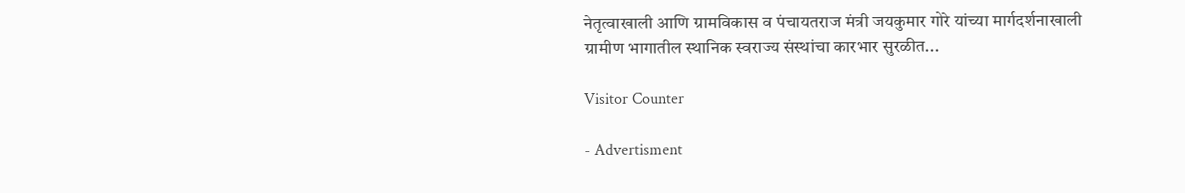नेतृत्वाखाली आणि ग्रामविकास व पंचायतराज मंत्री जयकुमार गोरे यांच्या मार्गदर्शनाखाली ग्रामीण भागातील स्थानिक स्वराज्य संस्थांचा कारभार सुरळीत...

Visitor Counter

- Advertisment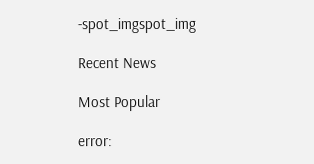-spot_imgspot_img

Recent News

Most Popular

error: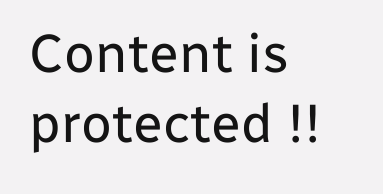Content is protected !!